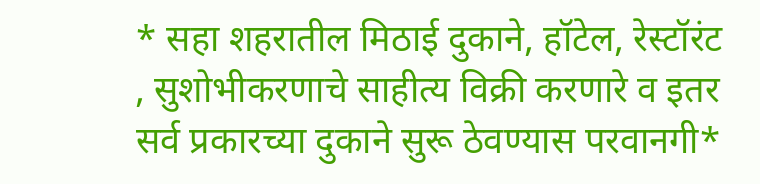* सहा शहरातील मिठाई दुकाने, हॉटेल, रेस्टॉरंट , सुशोभीकरणाचे साहीत्य विक्री करणारे व इतर सर्व प्रकारच्या दुकाने सुरू ठेवण्यास परवानगी*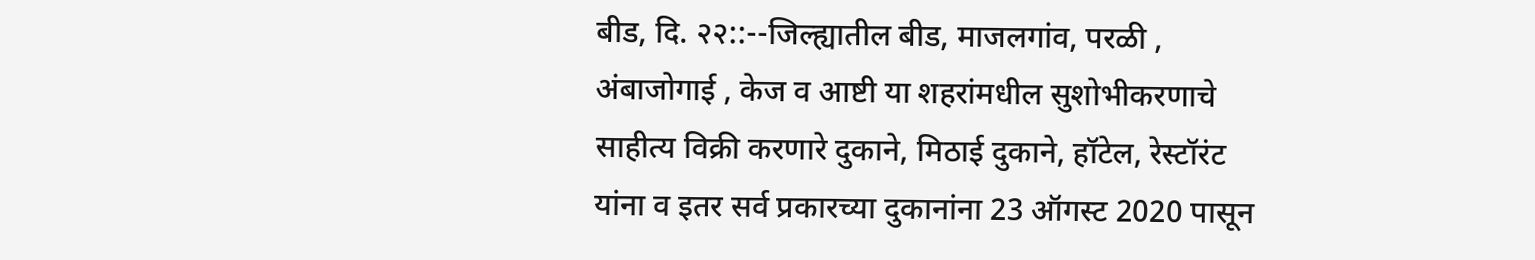बीड, दि. २२::--जिल्ह्यातील बीड, माजलगांव, परळी , अंबाजोगाई , केज व आष्टी या शहरांमधील सुशोभीकरणाचे साहीत्य विक्री करणारे दुकाने, मिठाई दुकाने, हॉटेल, रेस्टॉरंट यांना व इतर सर्व प्रकारच्या दुकानांना 23 ऑगस्ट 2020 पासून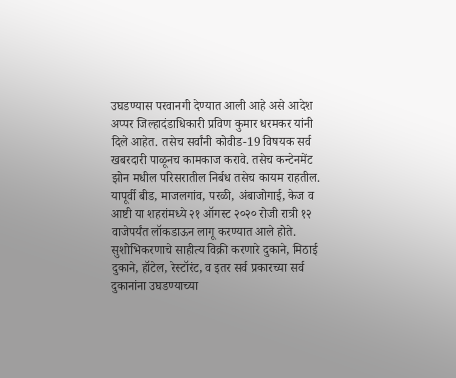उघडण्यास परवानगी देण्यात आली आहे असे आदेश अप्पर जिल्हादंडाधिकारी प्रविण कुमार धरमकर यांनी दिले आहेत. तसेच सर्वांनी कोवीड-19 विषयक सर्व खबरदारी पाळूनच कामकाज करावे. तसेच कन्टेनमेंट झोन मधील परिसरातील निर्बध तसेच कायम राहतील. यापूर्वी बीड, माजलगांव, परळी, अंबाजोगाई, केज व आष्टी या शहरांमध्ये २१ ऑगस्ट २०२० रोजी रात्री १२ वाजेपर्यंत लॉकडाऊन लागू करण्यात आले होते. सुशोभिकरणाचे साहीत्य विक्री करणारे दुकाने, मिठाई दुकाने, हॉटेल, रेस्टॉरंट, व इतर सर्व प्रकारच्या सर्व दुकानांना उघडण्याच्या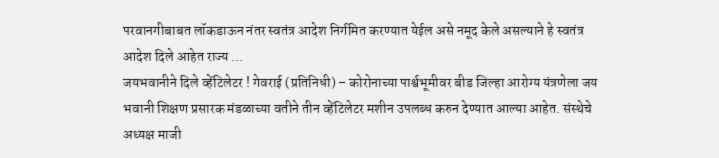परवानगीबाबत लॉकडाऊन नंतर स्वतंत्र आदेश निर्गमित करण्यात येईल असे नमूद केले असल्याने हे स्वतंत्र आदेश दिले आहेत राज्य ...
जयभवानीने दिले व्हेंटिलेटर ! गेवराई (प्रतिनिधी) – कोरोनाच्या पार्श्वभूमीवर बीड जिल्हा आरोग्य यंत्रणेला जय भवानी शिक्षण प्रसारक मंडळाच्या वतीने तीन व्हेंटिलेटर मशीन उपलब्ध करुन देण्यात आल्या आहेत. संस्थेचे अध्यक्ष माजी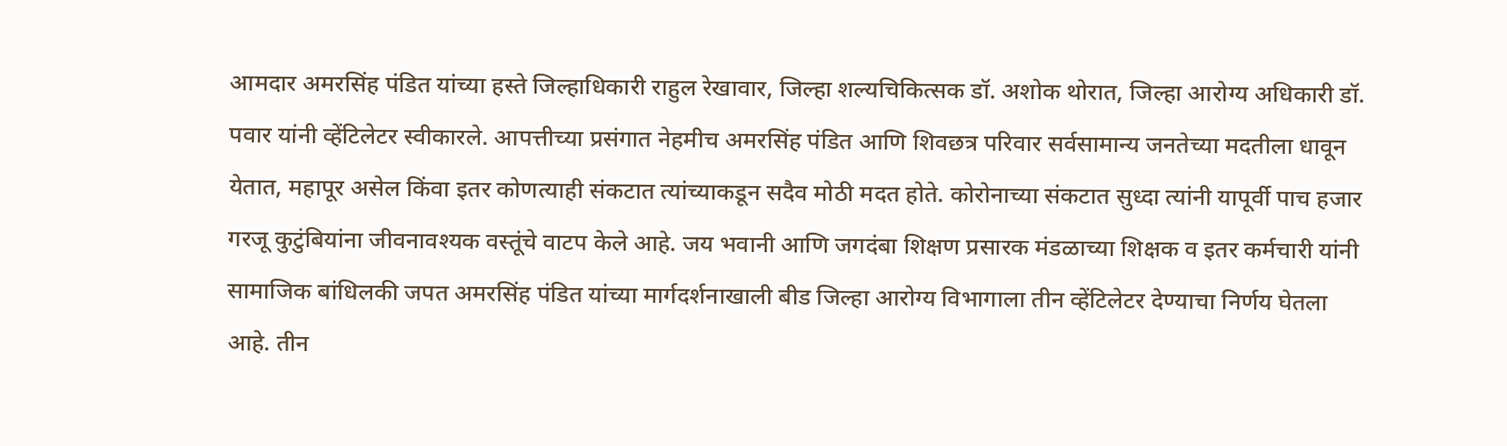आमदार अमरसिंह पंडित यांच्या हस्ते जिल्हाधिकारी राहुल रेखावार, जिल्हा शल्यचिकित्सक डॉ. अशोक थोरात, जिल्हा आरोग्य अधिकारी डॉ. पवार यांनी व्हेंटिलेटर स्वीकारले. आपत्तीच्या प्रसंगात नेहमीच अमरसिंह पंडित आणि शिवछत्र परिवार सर्वसामान्य जनतेच्या मदतीला धावून येतात, महापूर असेल किंवा इतर कोणत्याही संकटात त्यांच्याकडून सदैव मोठी मदत होते. कोरोनाच्या संकटात सुध्दा त्यांनी यापूर्वी पाच हजार गरजू कुटुंबियांना जीवनावश्यक वस्तूंचे वाटप केले आहे. जय भवानी आणि जगदंबा शिक्षण प्रसारक मंडळाच्या शिक्षक व इतर कर्मचारी यांनी सामाजिक बांधिलकी जपत अमरसिंह पंडित यांच्या मार्गदर्शनाखाली बीड जिल्हा आरोग्य विभागाला तीन व्हेंटिलेटर देण्याचा निर्णय घेतला आहे. तीन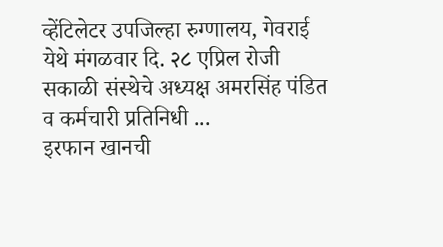व्हेंटिलेटर उपजिल्हा रुग्णालय, गेवराई येथे मंगळवार दि. २८ एप्रिल रोजी सकाळी संस्थेचे अध्यक्ष अमरसिंह पंडित व कर्मचारी प्रतिनिधी ...
इरफान खानची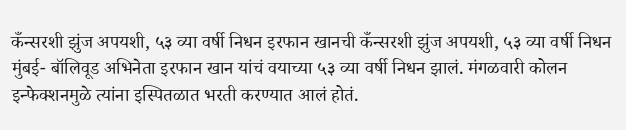कँन्सरशी झुंज अपयशी, ५३ व्या वर्षी निधन इरफान खानची कँन्सरशी झुंज अपयशी, ५३ व्या वर्षी निधन मुंबई- बॉलिवूड अभिनेता इरफान खान यांचं वयाच्या ५३ व्या वर्षी निधन झालं. मंगळवारी कोलन इन्फेक्शनमुळे त्यांना इस्पितळात भरती करण्यात आलं होतं.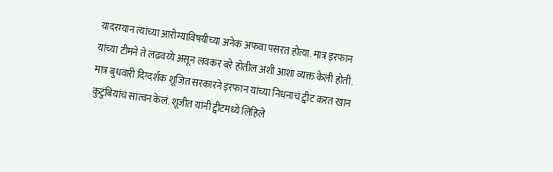यादरम्यान त्यांच्या आरोग्याविषयीच्या अनेक अफवा पसरत होत्या. मात्र इरफान यांच्या टीमने ते लढवय्ये असून लवकर बरे होतील अशी आशा व्यक्त केली होती. मात्र बुधवारी दिग्दर्शक शूजित सरकारने इरफान यांच्या निधनाचं ट्वीट करत खान कुटुंबियांचं सांत्वन केलं. शूजीत यांनी ट्वीटमध्ये लिहिले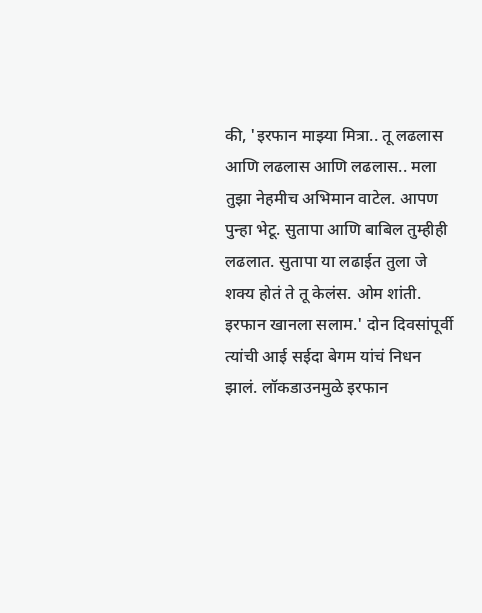की, 'इरफान माझ्या मित्रा.. तू लढलास आणि लढलास आणि लढलास.. मला तुझा नेहमीच अभिमान वाटेल. आपण पुन्हा भेटू. सुतापा आणि बाबिल तुम्हीही लढलात. सुतापा या लढाईत तुला जे शक्य होतं ते तू केलंस. ओम शांती. इरफान खानला सलाम.' दोन दिवसांपूर्वी त्यांची आई सईदा बेगम यांचं निधन झालं. लॉकडाउनमुळे इरफान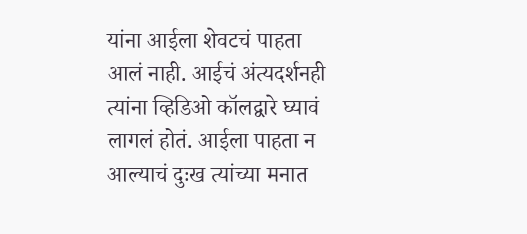यांना आईला शेवटचं पाहता आलं नाही. आईचं अंत्यदर्शनही त्यांना व्हिडिओ कॉलद्वारे घ्यावं लागलं होतं. आईला पाहता न आल्याचं दुःख त्यांच्या मनात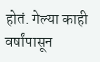होतं. गेल्या काही वर्षांपासून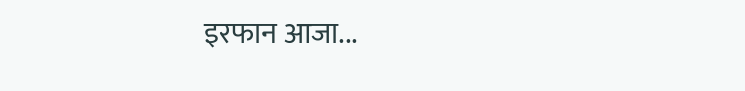इरफान आजा...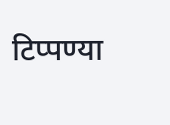टिप्पण्या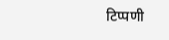टिप्पणी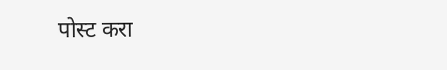पोस्ट करा